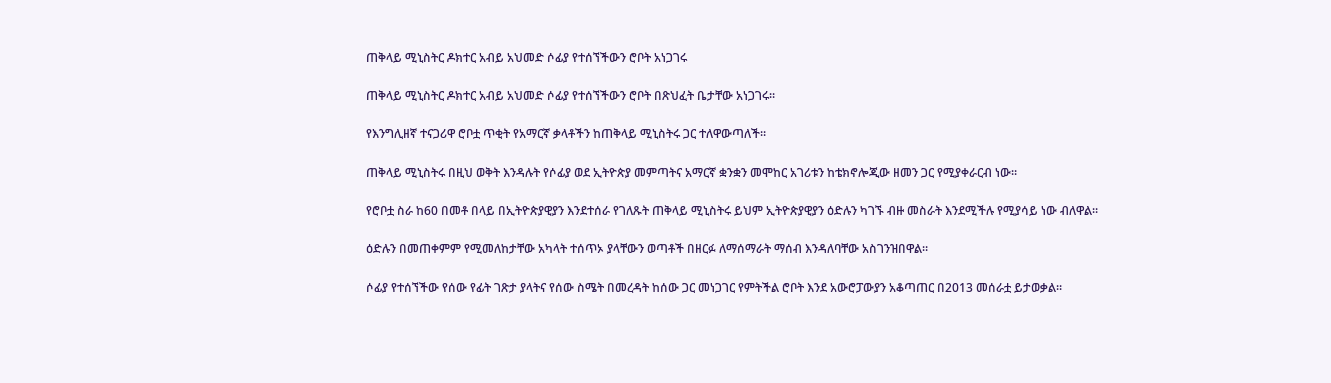ጠቅላይ ሚኒስትር ዶክተር አብይ አህመድ ሶፊያ የተሰኘችውን ሮቦት አነጋገሩ

ጠቅላይ ሚኒስትር ዶክተር አብይ አህመድ ሶፊያ የተሰኘችውን ሮቦት በጽህፈት ቤታቸው አነጋገሩ።

የእንግሊዘኛ ተናጋሪዋ ሮቦቷ ጥቂት የአማርኛ ቃላቶችን ከጠቅላይ ሚኒስትሩ ጋር ተለዋውጣለች።

ጠቅላይ ሚኒስትሩ በዚህ ወቅት እንዳሉት የሶፊያ ወደ ኢትዮጵያ መምጣትና አማርኛ ቋንቋን መሞከር አገሪቱን ከቴክኖሎጂው ዘመን ጋር የሚያቀራርብ ነው።

የሮቦቷ ስራ ከ60 በመቶ በላይ በኢትዮጵያዊያን እንደተሰራ የገለጹት ጠቅላይ ሚኒስትሩ ይህም ኢትዮጵያዊያን ዕድሉን ካገኙ ብዙ መስራት እንደሚችሉ የሚያሳይ ነው ብለዋል።

ዕድሉን በመጠቀምም የሚመለከታቸው አካላት ተሰጥኦ ያላቸውን ወጣቶች በዘርፉ ለማሰማራት ማሰብ እንዳለባቸው አስገንዝበዋል።

ሶፊያ የተሰኘችው የሰው የፊት ገጽታ ያላትና የሰው ስሜት በመረዳት ከሰው ጋር መነጋገር የምትችል ሮቦት እንደ አውሮፓውያን አቆጣጠር በ2013 መሰራቷ ይታወቃል።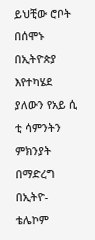ይህቺው ሮቦት በሰሞኑ በኢትዮጵያ እየተካሄደ ያለውን የአይ ሲ ቲ ሳምንትን ምክንያት በማድረግ በኢትዮ-ቴሌኮም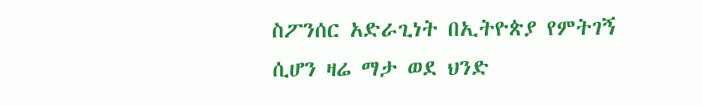ስፖንሰር አድራጊነት በኢትዮጵያ የምትገኝ ሲሆን ዛሬ ማታ ወደ ህንድ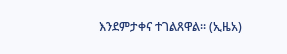እንደምታቀና ተገልጸዋል። (ኢዜአ)